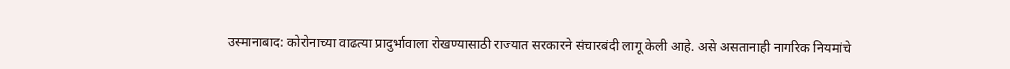उस्मानाबाद: कोरोनाच्या वाढत्या प्रादुर्भावाला रोखण्यासाठी राज्यात सरकारने संचारबंदी लागू केली आहे. असे असतानाही नागरिक नियमांचे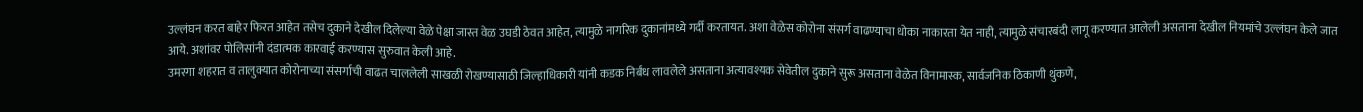उल्लंघन करत बाहेर फिरत आहेत तसेच दुकाने देखील दिलेल्या वेळे पेक्षा जास्त वेळ उघडी ठेवत आहेत, त्यामुळे नागरिक दुकानांमध्ये गर्दी करतायत. अशा वेळेस कोरोना संसर्ग वाढण्याचा धोका नाकारता येत नाही, त्यामुळे संचारबंदी लागू करण्यात आलेली असताना देखील नियमांचे उल्लंघन केले जात आये. अशांवर पोलिसांनी दंडात्मक कारवाई करण्यास सुरुवात केली आहे.
उमरगा शहरात व तालुक्यात कोरोनाच्या संसर्गाची वाढत चाललेली साखळी रोखण्यासाठी जिल्हाधिकारी यांनी कडक निर्बंध लावलेले असताना अत्यावश्यक सेवेतील दुकाने सुरू असताना वेळेत विनामास्क, सार्वजनिक ठिकाणी थुंकणे,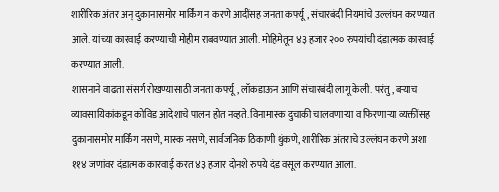शारीरिक अंतर अन् दुकानासमोर मार्किंग न करणे आदींसह जनता कर्फ्यू, संचारबंदी नियमांचे उल्लंघन करण्यात आले. यांच्या कारवाई करण्याची मोहीम राबवण्यात आली. मोहिमेतून ४३ हजार २०० रुपयांची दंडात्मक कारवाई करण्यात आली.
शासनाने वाढता संसर्ग रोखण्यासाठी जनता कर्फ्यू, लॉकडाऊन आणि संचारबंदी लागू केली. परंतु, बऱ्याच व्यावसायिकांकडून कोविड आदेशाचे पालन होत नव्हते. विनामास्क दुचाकी चालवणाऱ्या व फिरणाऱ्या व्यक्तींसह दुकानासमोर मार्किंग नसणे, मास्क नसणे, सार्वजनिक ठिकाणी थुंकणे, शारीरिक अंतराचे उल्लंघन करणे अशा ११४ जणांवर दंडात्मक कारवाई करत ४३ हजार दोनशे रुपये दंड वसूल करण्यात आला.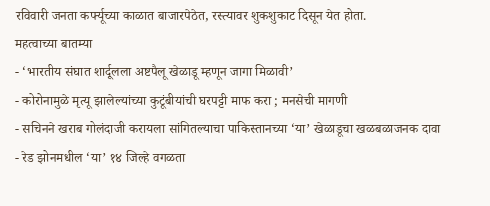रविवारी जनता कर्फ्यूच्या काळात बाजारपेठेत, रस्त्यावर शुकशुकाट दिसून येत होता.
महत्वाच्या बातम्या
- ‘भारतीय संघात शार्दूलला अष्टपैलू खेळाडू म्हणून जागा मिळावी’
- कोरोनामुळे मृत्यू झालेल्यांच्या कुटूंबीयांची घरपट्टी माफ करा ; मनसेची मागणी
- सचिनने खराब गोलंदाजी करायला सांगितल्याचा पाकिस्तानच्या ‘या’ खेळाडूचा खळबळाजनक दावा
- रेड झोनमधील ‘या’ १४ जिल्हे वगळता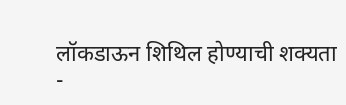लॉकडाऊन शिथिल होण्याची शक्यता
-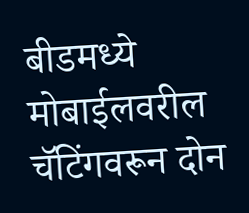बीडमध्ये मोबाईलवरील चॅटिंगवरून दोन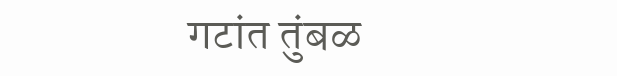गटांत तुंबळ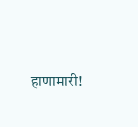हाणामारी!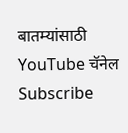बातम्यांसाठी YouTube चॅनेल Subscribe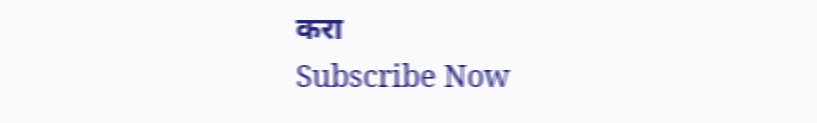करा
Subscribe Now